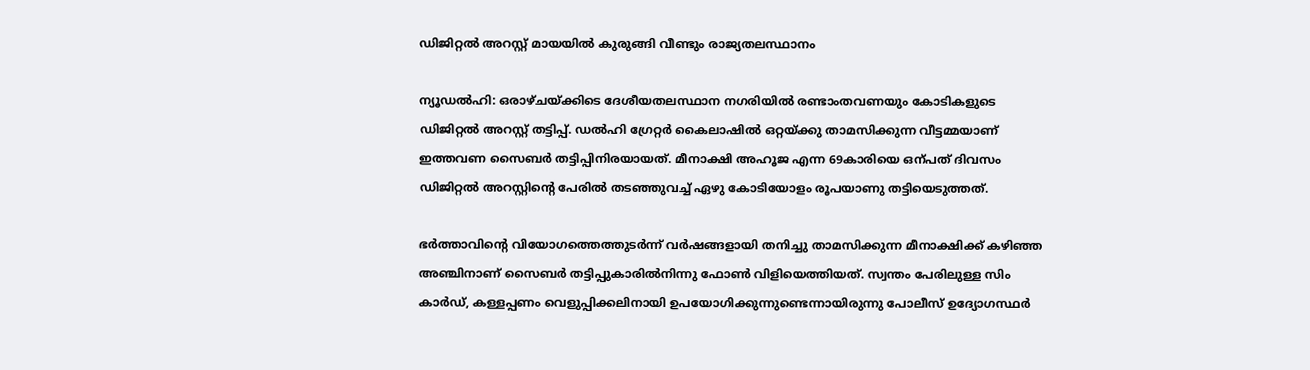ഡിജിറ്റൽ അറസ്റ്റ് മായയിൽ കുരുങ്ങി വീണ്ടും രാജ്യതലസ്ഥാനം

ന്യൂഡൽഹി: ഒരാഴ്ചയ്ക്കിടെ ദേശീയതലസ്ഥാന നഗരിയിൽ രണ്ടാംതവണയും കോടികളുടെ ഡിജിറ്റൽ അറസ്റ്റ് തട്ടിപ്പ്. ഡൽഹി ഗ്രേറ്റർ കൈലാഷിൽ ഒറ്റയ്ക്കു താമസിക്കുന്ന വീട്ടമ്മയാണ് ഇത്തവണ സൈബർ തട്ടിപ്പിനിരയായത്. മീനാക്ഷി അഹൂജ എന്ന 69കാരിയെ ഒന്പത് ദിവസം ഡിജിറ്റൽ അറസ്റ്റിന്‍റെ പേരിൽ തടഞ്ഞുവച്ച് ഏഴു കോടിയോളം രൂപയാണു തട്ടിയെടുത്തത്.

ഭർത്താവിന്‍റെ വിയോഗത്തെത്തുടർന്ന് വർഷങ്ങളായി തനിച്ചു താമസിക്കുന്ന മീനാക്ഷിക്ക് കഴിഞ്ഞ അഞ്ചിനാണ് സൈബർ തട്ടിപ്പുകാരിൽനിന്നു ഫോണ്‍ വിളിയെത്തിയത്. സ്വന്തം പേരിലുള്ള സിം കാർഡ്, കള്ളപ്പണം വെളുപ്പിക്കലിനായി ഉപയോഗിക്കുന്നുണ്ടെന്നായിരുന്നു പോലീസ് ഉദ്യോഗസ്ഥർ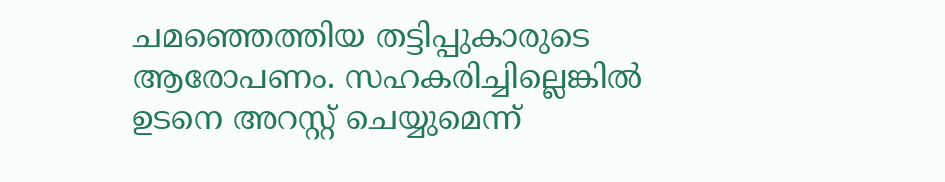ചമഞ്ഞെത്തിയ തട്ടിപ്പുകാരുടെ ആരോപണം. സഹകരിച്ചില്ലെങ്കിൽ ഉടനെ അറസ്റ്റ് ചെയ്യുമെന്ന്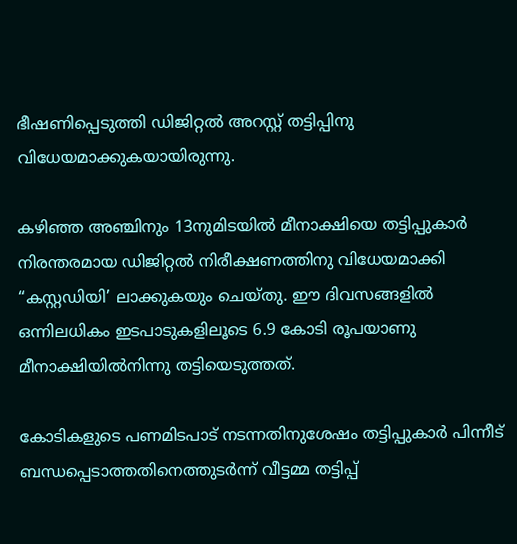ഭീഷണിപ്പെടുത്തി ഡിജിറ്റൽ അറസ്റ്റ് തട്ടിപ്പിനു വിധേയമാക്കുകയായിരുന്നു.

കഴിഞ്ഞ അഞ്ചിനും 13നുമിടയിൽ മീനാക്ഷിയെ തട്ടിപ്പുകാർ നിരന്തരമായ ഡിജിറ്റൽ നിരീക്ഷണത്തിനു വിധേയമാക്കി “കസ്റ്റഡിയി’ ലാക്കുകയും ചെയ്തു. ഈ ദിവസങ്ങളിൽ ഒന്നിലധികം ഇടപാടുകളിലൂടെ 6.9 കോടി രൂപയാണു മീനാക്ഷിയിൽനിന്നു തട്ടിയെടുത്തത്.

കോടികളുടെ പണമിടപാട് നടന്നതിനുശേഷം തട്ടിപ്പുകാർ പിന്നീട് ബന്ധപ്പെടാത്തതിനെത്തുടർന്ന് വീട്ടമ്മ തട്ടിപ്പ്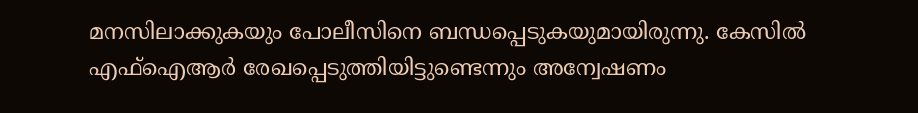മനസിലാക്കുകയും പോലീസിനെ ബന്ധപ്പെടുകയുമായിരുന്നു. കേസിൽ എഫ്ഐആർ രേഖപ്പെടുത്തിയിട്ടുണ്ടെന്നും അന്വേഷണം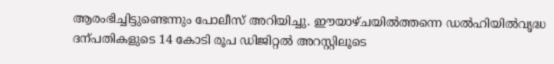ആരംഭിച്ചിട്ടുണ്ടെന്നും പോലീസ് അറിയിച്ചു. ഈയാഴ്ചയിൽത്തന്നെ ഡൽഹിയിൽവൃദ്ധ ദന്പതികളുടെ 14 കോടി രൂപ ഡിജിറ്റൽ അറസ്റ്റിലൂടെ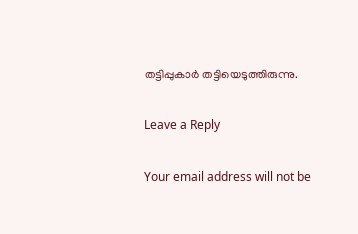തട്ടിപ്പുകാർ തട്ടിയെടുത്തിരുന്നു.

Leave a Reply

Your email address will not be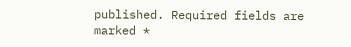published. Required fields are marked *